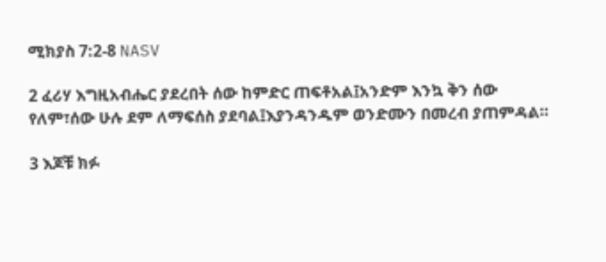ሚክያስ 7:2-8 NASV

2 ፈሪሃ እግዚአብሔር ያደረበት ሰው ከምድር ጠፍቶአል፤አንድም እንኳ ቅን ሰው የለም፣ሰው ሁሉ ደም ለማፍሰስ ያደባል፤እያንዳንዱም ወንድሙን በመረብ ያጠምዳል።

3 እጆቹ ክፉ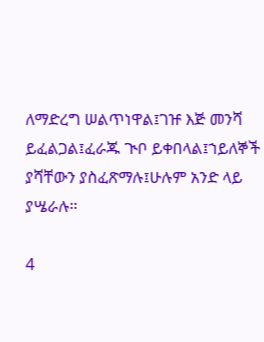ለማድረግ ሠልጥነዋል፤ገዡ እጅ መንሻ ይፈልጋል፤ፈራጁ ጒቦ ይቀበላል፤ኀይለኞች ያሻቸውን ያስፈጽማሉ፤ሁሉም አንድ ላይ ያሤራሉ።

4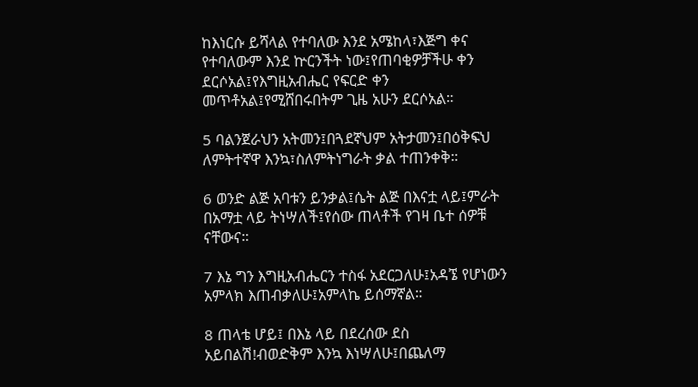ከእነርሱ ይሻላል የተባለው እንደ አሜከላ፣እጅግ ቀና የተባለውም እንደ ኵርንችት ነው፤የጠባቂዎቻችሁ ቀን ደርሶአል፤የእግዚአብሔር የፍርድ ቀን መጥቶአል፤የሚሸበሩበትም ጊዜ አሁን ደርሶአል።

5 ባልንጀራህን አትመን፤በጓደኛህም አትታመን፤በዕቅፍህ ለምትተኛዋ እንኳ፣ስለምትነግራት ቃል ተጠንቀቅ።

6 ወንድ ልጅ አባቱን ይንቃል፤ሴት ልጅ በእናቷ ላይ፤ምራት በአማቷ ላይ ትነሣለች፤የሰው ጠላቶች የገዛ ቤተ ሰዎቹ ናቸውና።

7 እኔ ግን እግዚአብሔርን ተስፋ አደርጋለሁ፤አዳኜ የሆነውን አምላክ እጠብቃለሁ፤አምላኬ ይሰማኛል።

8 ጠላቴ ሆይ፤ በእኔ ላይ በደረሰው ደስ አይበልሽ!ብወድቅም እንኳ እነሣለሁ፤በጨለማ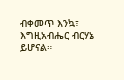ብቀመጥ እንኳ፣ እግዚአብሔር ብርሃኔ ይሆናል።